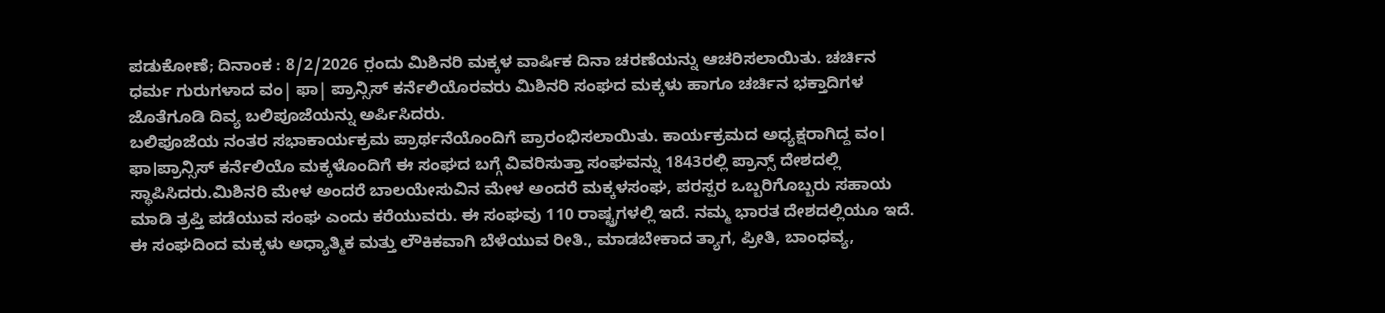ಪಡುಕೋಣೆ; ದಿನಾಂಕ : 8/2/2026 ರ಼ಂದು ಮಿಶಿನರಿ ಮಕ್ಕಳ ವಾರ್ಷಿಕ ದಿನಾ ಚರಣೆಯನ್ನು ಆಚರಿಸಲಾಯಿತು. ಚರ್ಚಿನ ಧರ್ಮ ಗುರುಗಳಾದ ವಂ| ಫಾ| ಪ್ರಾನ್ಸಿಸ್ ಕರ್ನೆಲಿಯೊರವರು ಮಿಶಿನರಿ ಸಂಘದ ಮಕ್ಕಳು ಹಾಗೂ ಚರ್ಚಿನ ಭಕ್ತಾದಿಗಳ ಜೊತೆಗೂಡಿ ದಿವ್ಯ ಬಲಿಪೂಜೆಯನ್ನು ಅರ್ಪಿಸಿದರು.
ಬಲಿಪೂಜೆಯ ನಂತರ ಸಭಾಕಾರ್ಯಕ್ರಮ ಪ್ರಾರ್ಥನೆಯೊಂದಿಗೆ ಪ್ರಾರಂಭಿಸಲಾಯಿತು. ಕಾರ್ಯಕ್ರಮದ ಅಧ್ಯಕ್ಷರಾಗಿದ್ದ ವಂ। ಫಾ।ಪ್ರಾನ್ಸಿಸ್ ಕರ್ನೆಲಿಯೊ ಮಕ್ಕಳೊಂದಿಗೆ ಈ ಸಂಘದ ಬಗ್ಗೆ ವಿವರಿಸುತ್ತಾ ಸಂಘವನ್ನು 1843ರಲ್ಲಿ ಪ್ರಾನ್ಸ್ ದೇಶದಲ್ಲಿ ಸ್ಥಾಪಿಸಿದರು.ಮಿಶಿನರಿ ಮೇಳ ಅಂದರೆ ಬಾಲಯೇಸುವಿನ ಮೇಳ ಅಂದರೆ ಮಕ್ಕಳಸಂಘ, ಪರಸ್ಪರ ಒಬ್ಬರಿಗೊಬ್ಬರು ಸಹಾಯ ಮಾಡಿ ತ್ರಪ್ತಿ ಪಡೆಯುವ ಸಂಘ ಎಂದು ಕರೆಯುವರು. ಈ ಸಂಘವು 110 ರಾಷ್ಟ್ರಗಳಲ್ಲಿ ಇದೆ. ನಮ್ಮ ಭಾರತ ದೇಶದಲ್ಲಿಯೂ ಇದೆ. ಈ ಸಂಘದಿಂದ ಮಕ್ಕಳು ಅಧ್ಯಾತ್ಮಿಕ ಮತ್ತು ಲೌಕಿಕವಾಗಿ ಬೆಳೆಯುವ ರೀತಿ., ಮಾಡಬೇಕಾದ ತ್ಯಾಗ, ಪ್ರೀತಿ, ಬಾಂಧವ್ಯ,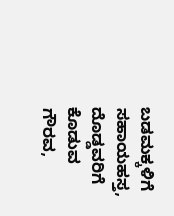ಬಡಮಕ್ಕಳಿಗೆ ಸಹಾಯಹಸ್ತ, ದೊಡ್ಡವರಿಗೆ ಕೊಡುವ ಗೌರವ,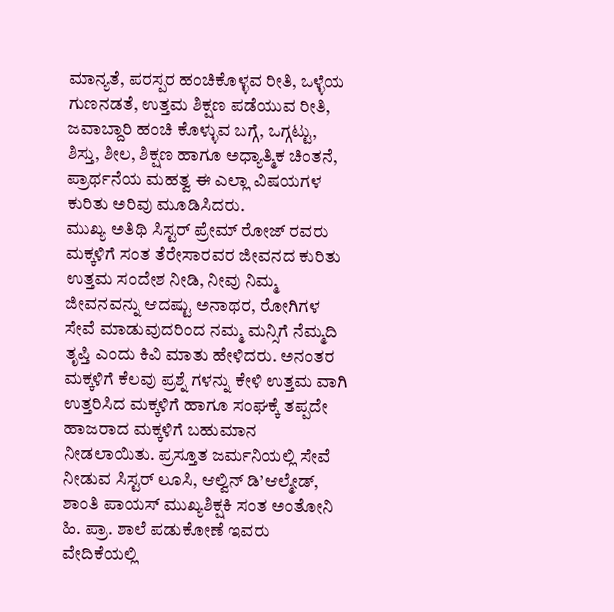ಮಾನ್ಯತೆ, ಪರಸ್ಪರ ಹಂಚಿಕೊಳ್ಳವ ರೀತಿ, ಒಳ್ಳೆಯ ಗುಣನಡತೆ, ಉತ್ತಮ ಶಿಕ್ಷಣ ಪಡೆಯುವ ರೀತಿ, ಜವಾಬ್ದಾರಿ ಹಂಚಿ ಕೊಳ್ಳುವ ಬಗ್ಗೆ, ಒಗ್ಗಟ್ಟು, ಶಿಸ್ತು, ಶೀಲ, ಶಿಕ್ಷಣ ಹಾಗೂ ಅಧ್ಯಾತ್ಮಿಕ ಚಿಂತನೆ, ಪ್ರಾರ್ಥನೆಯ ಮಹತ್ವ ಈ ಎಲ್ಲಾ ವಿಷಯಗಳ ಕುರಿತು ಅರಿವು ಮೂಡಿಸಿದರು.
ಮುಖ್ಯ ಅತಿಥಿ ಸಿಸ್ಟರ್ ಪ್ರೇಮ್ ರೋಜ್ ರವರು ಮಕ್ಕಳಿಗೆ ಸಂತ ತೆರೇಸಾರವರ ಜೀವನದ ಕುರಿತು ಉತ್ತಮ ಸಂದೇಶ ನೀಡಿ, ನೀವು ನಿಮ್ಮ ಜೀವನವನ್ನು ಆದಷ್ಟು ಅನಾಥರ, ರೋಗಿಗಳ ಸೇವೆ ಮಾಡುವುದರಿಂದ ನಮ್ಮ ಮನ್ಸಿಗೆ ನೆಮ್ಮದಿ ತೃಪ್ತಿ ಎಂದು ಕಿವಿ ಮಾತು ಹೇಳಿದರು. ಅನಂತರ ಮಕ್ಕಳಿಗೆ ಕೆಲವು ಪ್ರಶ್ನೆ ಗಳನ್ನು ಕೇಳಿ ಉತ್ತಮ ವಾಗಿ ಉತ್ತರಿಸಿದ ಮಕ್ಕಳಿಗೆ ಹಾಗೂ ಸಂಘಕ್ಕೆ ತಪ್ಪದೇ ಹಾಜರಾದ ಮಕ್ಕಳಿಗೆ ಬಹುಮಾನ ನೀಡಲಾಯಿತು. ಪ್ರಸ್ತೂತ ಜರ್ಮನಿಯಲ್ಲಿ ಸೇವೆ ನೀಡುವ ಸಿಸ್ಟರ್ ಲೂಸಿ, ಆಲ್ವಿನ್ ಡಿ’ಆಲ್ಮೇಡ್, ಶಾಂತಿ ಪಾಯಸ್ ಮುಖ್ಯಶಿಕ್ಷಕಿ ಸಂತ ಅಂತೋನಿ ಹಿ. ಪ್ರಾ. ಶಾಲೆ ಪಡುಕೋಣೆ ಇವರು ವೇದಿಕೆಯಲ್ಲಿ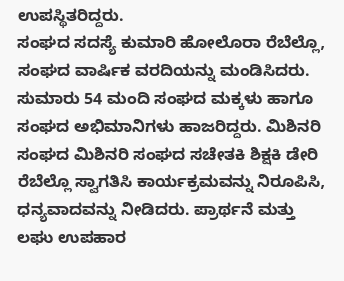ಉಪಸ್ಥಿತರಿದ್ದರು.
ಸಂಘದ ಸದಸ್ಯೆ ಕುಮಾರಿ ಹೋಲೊರಾ ರೆಬೆಲ್ಲೊ, ಸಂಘದ ವಾರ್ಷಿಕ ವರದಿಯನ್ನು ಮಂಡಿಸಿದರು. ಸುಮಾರು 54 ಮಂದಿ ಸಂಘದ ಮಕ್ಕಳು ಹಾಗೂ ಸಂಘದ ಅಭಿಮಾನಿಗಳು ಹಾಜರಿದ್ದರು. ಮಿಶಿನರಿ ಸಂಘದ ಮಿಶಿನರಿ ಸಂಘದ ಸಚೇತಕಿ ಶಿಕ್ಷಕಿ ಡೇರಿ ರೆಬೆಲ್ಲೊ ಸ್ವಾಗತಿಸಿ ಕಾರ್ಯಕ್ರಮವನ್ನು ನಿರೂಪಿಸಿ, ಧನ್ಯವಾದವನ್ನು ನೀಡಿದರು. ಪ್ರಾರ್ಥನೆ ಮತ್ತು ಲಘು ಉಪಹಾರ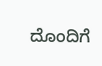ದೊಂದಿಗೆ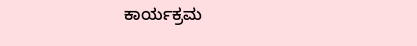ಕಾರ್ಯಕ್ರಮ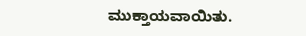ಮುಕ್ತಾಯವಾಯಿತು.